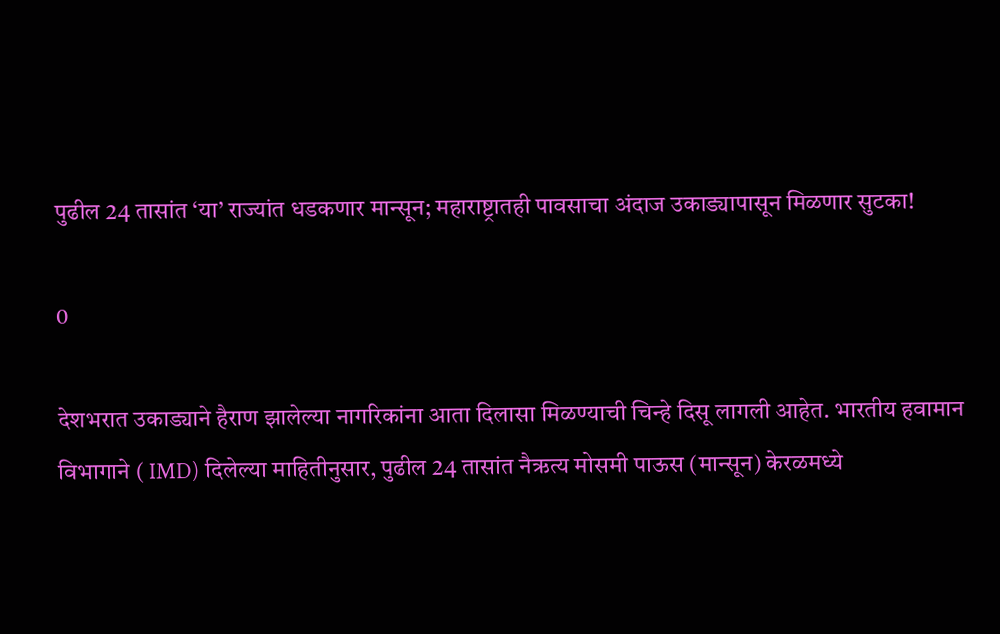पुढील 24 तासांत ‘या’ राज्यांत धडकणार मान्सून; महाराष्ट्रातही पावसाचा अंदाज उकाड्यापासून मिळणार सुटका!

0

देशभरात उकाड्याने हैराण झालेल्या नागरिकांना आता दिलासा मिळण्याची चिन्हे दिसू लागली आहेत. भारतीय हवामान विभागाने ( IMD) दिलेल्या माहितीनुसार, पुढील 24 तासांत नैऋत्य मोसमी पाऊस (मान्सून) केरळमध्ये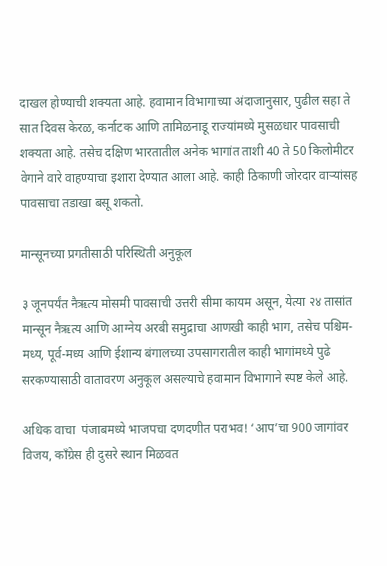दाखल होण्याची शक्यता आहे. हवामान विभागाच्या अंदाजानुसार, पुढील सहा ते सात दिवस केरळ, कर्नाटक आणि तामिळनाडू राज्यांमध्ये मुसळधार पावसाची शक्यता आहे. तसेच दक्षिण भारतातील अनेक भागांत ताशी 40 ते 50 किलोमीटर वेगाने वारे वाहण्याचा इशारा देण्यात आला आहे. काही ठिकाणी जोरदार वाऱ्यांसह पावसाचा तडाखा बसू शकतो.

मान्सूनच्या प्रगतीसाठी परिस्थिती अनुकूल

३ जूनपर्यंत नैऋत्य मोसमी पावसाची उत्तरी सीमा कायम असून, येत्या २४ तासांत मान्सून नैऋत्य आणि आग्नेय अरबी समुद्राचा आणखी काही भाग, तसेच पश्चिम-मध्य, पूर्व-मध्य आणि ईशान्य बंगालच्या उपसागरातील काही भागांमध्ये पुढे सरकण्यासाठी वातावरण अनुकूल असल्याचे हवामान विभागाने स्पष्ट केले आहे.

अधिक वाचा  पंजाबमध्ये भाजपचा दणदणीत पराभव! ‘आप’चा 900 जागांवर विजय, काँग्रेस ही दुसरे स्थान मिळवत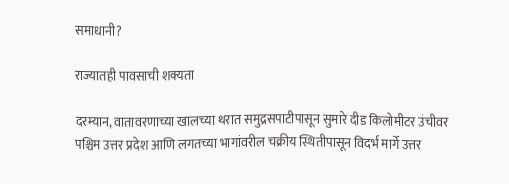समाधानी?

राज्यातही पावसाची शक्यता

दरम्यान, वातावरणाच्या खालच्या थरात समुद्रसपाटीपासून सुमारे दीड किलोमीटर उंचीवर पश्चिम उत्तर प्रदेश आणि लगतच्या भागांवरील चक्रीय स्थितीपासून विदर्भ मार्गे उत्तर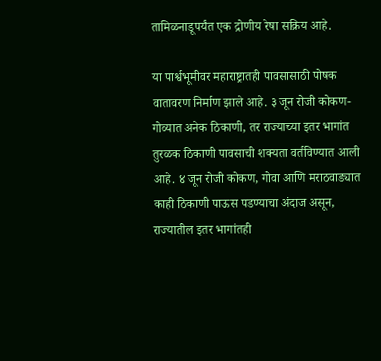तामिळनाडूपर्यंत एक द्रोणीय रेषा सक्रिय आहे.

या पार्श्वभूमीवर महाराष्ट्रातही पावसासाठी पोषक वातावरण निर्माण झाले आहे. ३ जून रोजी कोकण-गोव्यात अनेक ठिकाणी, तर राज्याच्या इतर भागांत तुरळक ठिकाणी पावसाची शक्यता वर्तविण्यात आली आहे. ४ जून रोजी कोकण, गोवा आणि मराठवाड्यात काही ठिकाणी पाऊस पडण्याचा अंदाज असून, राज्यातील इतर भागांतही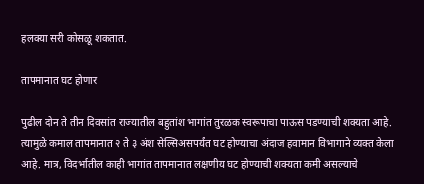हलक्या सरी कोसळू शकतात.

तापमानात घट होणार

पुढील दोन ते तीन दिवसांत राज्यातील बहुतांश भागांत तुरळक स्वरूपाचा पाऊस पडण्याची शक्यता आहे. त्यामुळे कमाल तापमानात २ ते ३ अंश सेल्सिअसपर्यंत घट होण्याचा अंदाज हवामान विभागाने व्यक्त केला आहे. मात्र, विदर्भातील काही भागांत तापमानात लक्षणीय घट होण्याची शक्यता कमी असल्याचे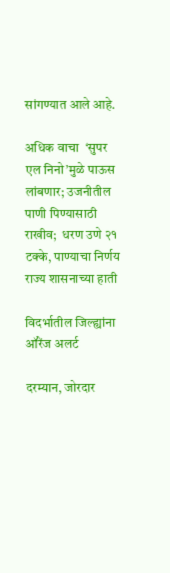सांगण्यात आले आहे.

अधिक वाचा  ‘सुपर एल निनो’मुळे पाऊस लांबणार; उजनीतील पाणी पिण्यासाठी राखीव;  धरण उणे २१ टक्के, पाण्याचा निर्णय राज्य शासनाच्या हाती

विदर्भातील जिल्ह्यांना ऑरेंज अलर्ट

दरम्यान, जोरदार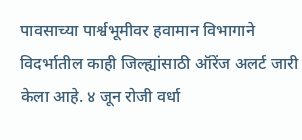पावसाच्या पार्श्वभूमीवर हवामान विभागाने विदर्भातील काही जिल्ह्यांसाठी ऑरेंज अलर्ट जारी केला आहे. ४ जून रोजी वर्धा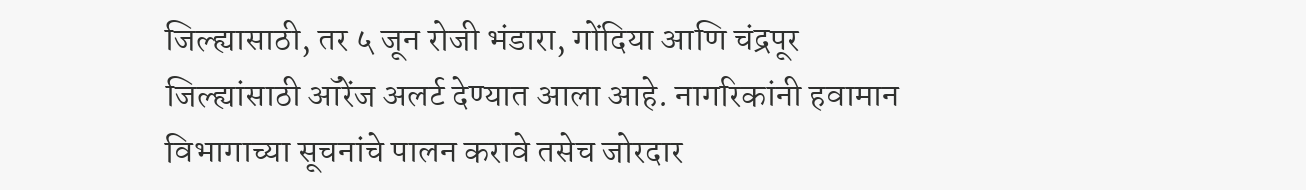जिल्ह्यासाठी, तर ५ जून रोजी भंडारा, गोंदिया आणि चंद्रपूर जिल्ह्यांसाठी ऑरेंज अलर्ट देण्यात आला आहे. नागरिकांनी हवामान विभागाच्या सूचनांचे पालन करावे तसेच जोरदार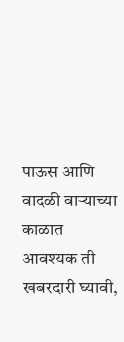पाऊस आणि वादळी वाऱ्याच्या काळात आवश्यक ती खबरदारी घ्यावी,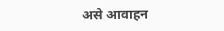असे आवाहन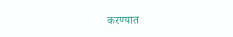करण्यात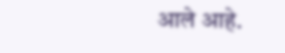आले आहे.